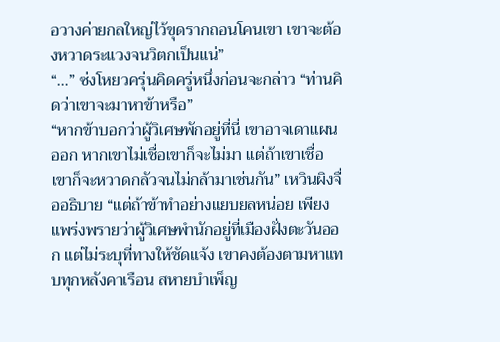อวางค่ายกลใหญ่ไว้ขุดรากถอนโคนเขา เขาจะต้องหวาดระแวงจนวิตกเป็นแน่”
“…” ซ่งโหยวครุ่นคิดครู่หนึ่งก่อนจะกล่าว “ท่านคิดว่าเขาจะมาหาข้าหรือ”
“หากข้าบอกว่าผู้วิเศษพักอยู่ที่นี่ เขาอาจเดาแผนออก หากเขาไม่เชื่อเขาก็จะไม่มา แต่ถ้าเขาเชื่อเขาก็จะหวาดกลัวจนไม่กล้ามาเช่นกัน” เหวินผิงจื่ออธิบาย “แต่ถ้าข้าทำอย่างแยบยลหน่อย เพียงแพร่งพรายว่าผู้วิเศษพำนักอยู่ที่เมืองฝั่งตะวันออก แต่ไม่ระบุที่ทางให้ชัดแจ้ง เขาคงต้องตามหาแทบทุกหลังคาเรือน สหายบำเพ็ญ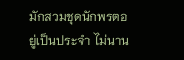มักสวมชุดนักพรตอยู่เป็นประจำ ไม่นาน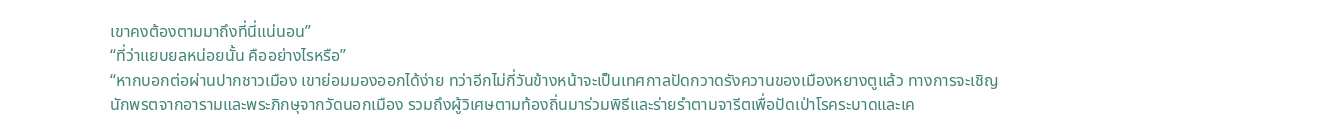เขาคงต้องตามมาถึงที่นี่แน่นอน”
“ที่ว่าแยบยลหน่อยนั้น คืออย่างไรหรือ”
“หากบอกต่อผ่านปากชาวเมือง เขาย่อมมองออกได้ง่าย ทว่าอีกไม่กี่วันข้างหน้าจะเป็นเทศกาลปัดกวาดรังควานของเมืองหยางตูแล้ว ทางการจะเชิญนักพรตจากอารามและพระภิกษุจากวัดนอกเมือง รวมถึงผู้วิเศษตามท้องถิ่นมาร่วมพิธีและร่ายรำตามจารีตเพื่อปัดเป่าโรคระบาดและเค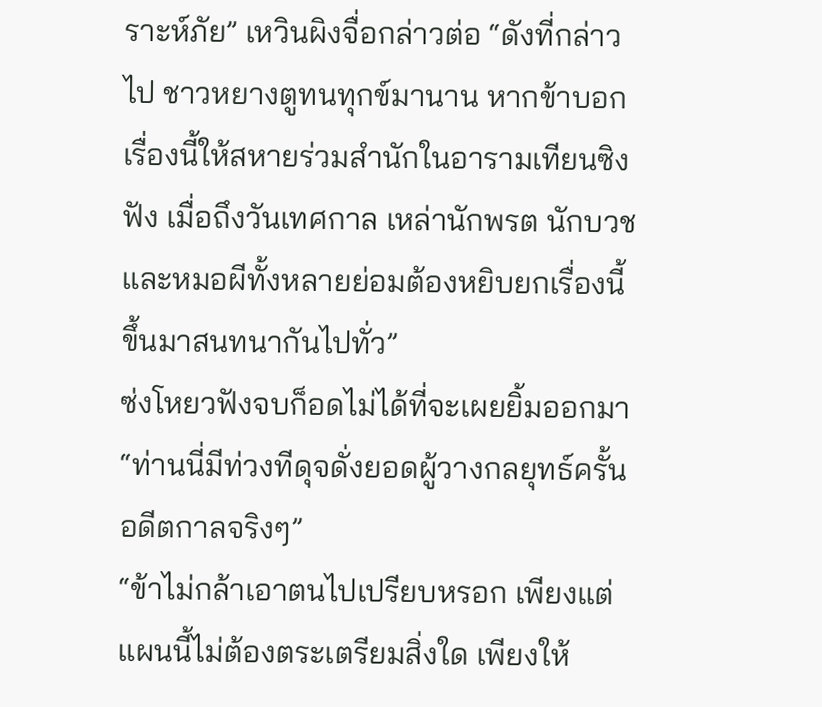ราะห์ภัย” เหวินผิงจื่อกล่าวต่อ “ดังที่กล่าวไป ชาวหยางตูทนทุกข์มานาน หากข้าบอกเรื่องนี้ให้สหายร่วมสำนักในอารามเทียนซิงฟัง เมื่อถึงวันเทศกาล เหล่านักพรต นักบวชและหมอผีทั้งหลายย่อมต้องหยิบยกเรื่องนี้ขึ้นมาสนทนากันไปทั่ว”
ซ่งโหยวฟังจบก็อดไม่ได้ที่จะเผยยิ้มออกมา “ท่านนี่มีท่วงทีดุจดั่งยอดผู้วางกลยุทธ์ครั้นอดีตกาลจริงๆ”
“ข้าไม่กล้าเอาตนไปเปรียบหรอก เพียงแต่แผนนี้ไม่ต้องตระเตรียมสิ่งใด เพียงให้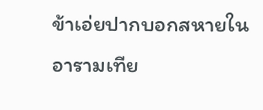ข้าเอ่ยปากบอกสหายในอารามเทีย